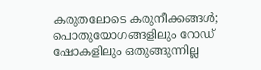കരുതലോടെ കരുനീക്കങ്ങൾ; പൊതുയോഗങ്ങളിലും റോഡ് ഷോകളിലും ഒതുങ്ങുന്നില്ല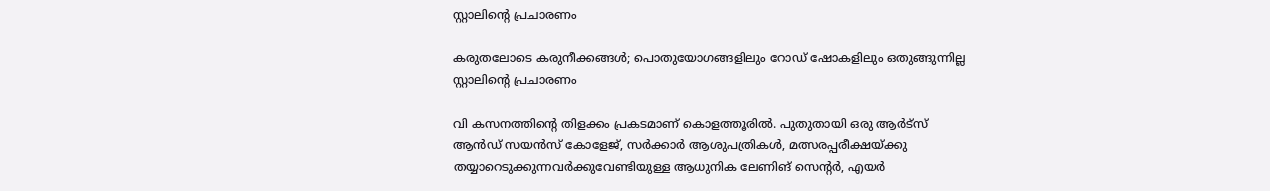സ്റ്റാലിന്റെ പ്രചാരണം

കരുതലോടെ കരുനീക്കങ്ങൾ; പൊതുയോഗങ്ങളിലും റോഡ് ഷോകളിലും ഒതുങ്ങുന്നില്ല സ്റ്റാലിന്റെ പ്രചാരണം

വി കസനത്തിന്റെ തിളക്കം പ്രകടമാണ് കൊളത്തൂരിൽ. പുതുതായി ഒരു ആർട്സ് ആൻഡ് സയൻസ് കോളേജ്, സർക്കാർ ആശുപത്രികൾ, മത്സരപ്പരീക്ഷയ്ക്കു തയ്യാറെടുക്കുന്നവർക്കുവേണ്ടിയുള്ള ആധുനിക ലേണിങ് സെന്റർ, എയർ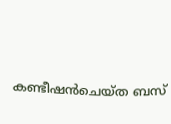കണ്ടീഷൻചെയ്ത ബസ്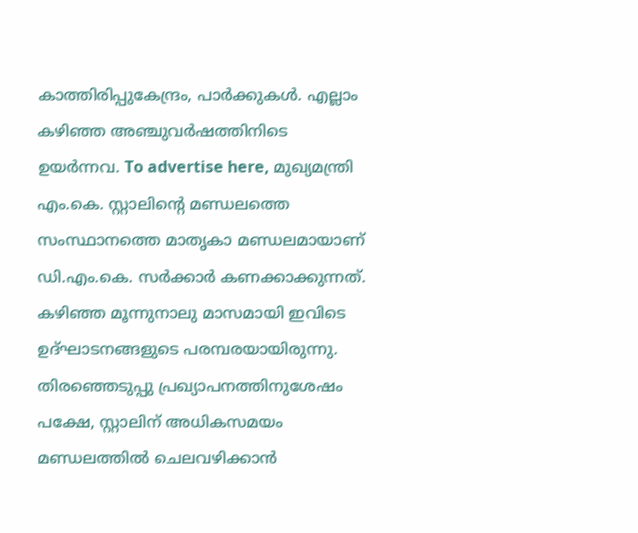കാത്തിരിപ്പുകേന്ദ്രം, പാർക്കുകൾ. എല്ലാം കഴിഞ്ഞ അഞ്ചുവർഷത്തിനിടെ ഉയർന്നവ. To advertise here, മുഖ്യമന്ത്രി എം.കെ. സ്റ്റാലിന്റെ മണ്ഡലത്തെ സംസ്ഥാനത്തെ മാതൃകാ മണ്ഡലമായാണ് ഡി.എം.കെ. സർക്കാർ കണക്കാക്കുന്നത്. കഴിഞ്ഞ മൂന്നുനാലു മാസമായി ഇവിടെ ഉദ്ഘാടനങ്ങളുടെ പരമ്പരയായിരുന്നു. തിരഞ്ഞെടുപ്പു പ്രഖ്യാപനത്തിനുശേഷം പക്ഷേ, സ്റ്റാലിന് അധികസമയം മണ്ഡലത്തിൽ ചെലവഴിക്കാൻ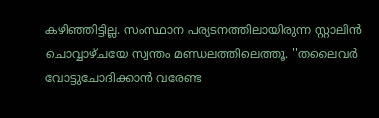കഴിഞ്ഞിട്ടില്ല. സംസ്ഥാന പര്യടനത്തിലായിരുന്ന സ്റ്റാലിൻ ചൊവ്വാഴ്ചയേ സ്വന്തം മണ്ഡലത്തിലെത്തൂ. ''തലൈവർ വോട്ടുചോദിക്കാൻ വരേണ്ട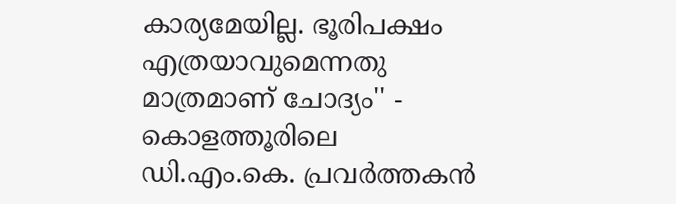കാര്യമേയില്ല. ഭൂരിപക്ഷം എത്രയാവുമെന്നതു മാത്രമാണ് ചോദ്യം'' - കൊളത്തൂരിലെ ഡി.എം.കെ. പ്രവർത്തകൻ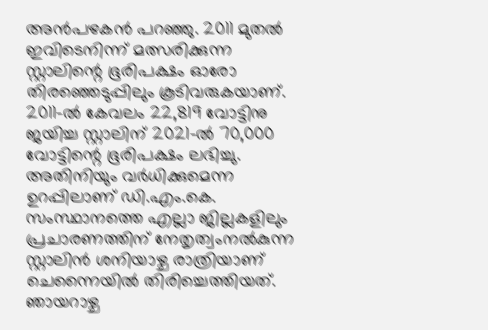അൻപഴകൻ പറഞ്ഞു. 2011 മുതൽ ഇവിടെനിന്ന് മത്സരിക്കുന്ന സ്റ്റാലിന്റെ ഭൂരിപക്ഷം ഓരോ തിരഞ്ഞെടുപ്പിലും കൂടിവരുകയാണ്. 2011-ൽ കേവലം 22,819 വോട്ടിനു ജയിച്ച സ്റ്റാലിന് 2021-ൽ 70,000 വോട്ടിന്റെ ഭൂരിപക്ഷം ലഭിച്ചു. അതിനിയും വർധിക്കുമെന്ന ഉറപ്പിലാണ് ഡി.എം.കെ. സംസ്ഥാനത്തെ എല്ലാ ജില്ലകളിലും പ്രചാരണത്തിന് നേതൃത്വംനൽകുന്ന സ്റ്റാലിൻ ശനിയാഴ്ച രാത്രിയാണ് ചെന്നൈയിൽ തിരിച്ചെത്തിയത്. ഞായറാഴ്ച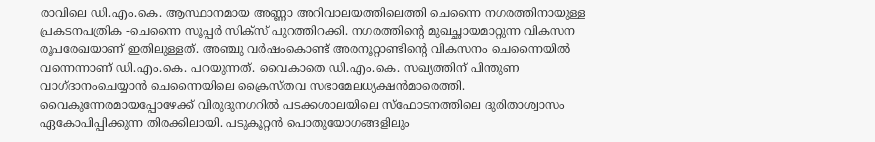രാവിലെ ഡി.എം.കെ. ആസ്ഥാനമായ അണ്ണാ അറിവാലയത്തിലെത്തി ചെന്നൈ നഗരത്തിനായുള്ള പ്രകടനപത്രിക -ചെന്നൈ സൂപ്പർ സിക്‌സ് പുറത്തിറക്കി. നഗരത്തിന്റെ മുഖച്ഛായമാറ്റുന്ന വികസന രൂപരേഖയാണ് ഇതിലുള്ളത്. അഞ്ചു വർഷംകൊണ്ട് അരനൂറ്റാണ്ടിന്റെ വികസനം ചെന്നൈയിൽ വന്നെന്നാണ് ഡി.എം.കെ. പറയുന്നത്. വൈകാതെ ഡി.എം.കെ. സഖ്യത്തിന് പിന്തുണ വാഗ്ദാനംചെയ്യാൻ ചെന്നൈയിലെ ക്രൈസ്തവ സഭാമേലധ്യക്ഷൻമാരെത്തി. വൈകുന്നേരമായപ്പോഴേക്ക് വിരുദുനഗറിൽ പടക്കശാലയിലെ സ്‌ഫോടനത്തിലെ ദുരിതാശ്വാസം ഏകോപിപ്പിക്കുന്ന തിരക്കിലായി. പടുകൂറ്റൻ പൊതുയോഗങ്ങളിലും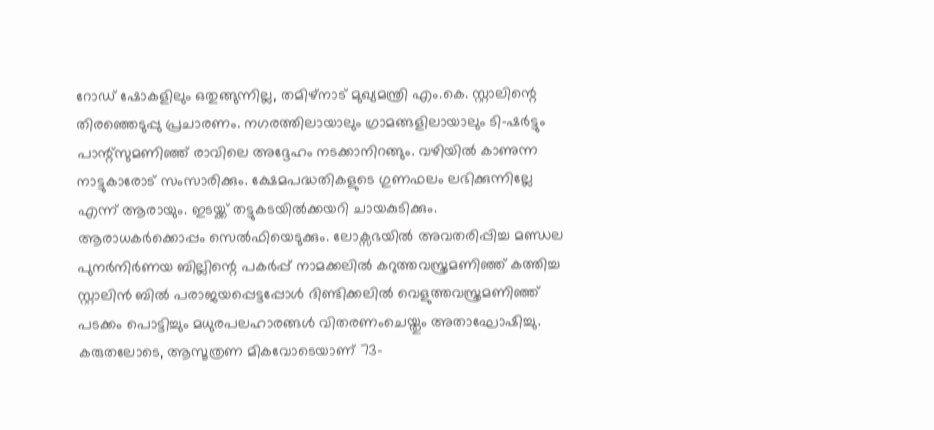റോഡ് ഷോകളിലും ഒതുങ്ങുന്നില്ല, തമിഴ്നാട് മുഖ്യമന്ത്രി എം.കെ. സ്റ്റാലിന്റെ തിരഞ്ഞെടുപ്പു പ്രചാരണം. നഗരത്തിലായാലും ഗ്രാമങ്ങളിലായാലും ടി-ഷർട്ടും പാന്റ്‌സുമണിഞ്ഞ് രാവിലെ അദ്ദേഹം നടക്കാനിറങ്ങും. വഴിയിൽ കാണുന്ന നാട്ടുകാരോട് സംസാരിക്കും. ക്ഷേമപദ്ധതികളുടെ ഗുണഫലം ലഭിക്കുന്നില്ലേ എന്ന് ആരായും. ഇടയ്ക്ക് തട്ടുകടയിൽക്കയറി ചായകുടിക്കും. ആരാധകർക്കൊപ്പം സെൽഫിയെടുക്കും. ലോക്സഭയിൽ അവതരിപ്പിച്ച മണ്ഡല പുനർനിർണയ ബില്ലിന്റെ പകർപ്പ് നാമക്കലിൽ കറുത്തവസ്ത്രമണിഞ്ഞ് കത്തിച്ച സ്റ്റാലിൻ ബിൽ പരാജയപ്പെട്ടപ്പോൾ ദിണ്ടിക്കലിൽ വെളുത്തവസ്ത്രമണിഞ്ഞ് പടക്കം പൊട്ടിച്ചും മധുരപലഹാരങ്ങൾ വിതരണംചെയ്തും അതാഘോഷിച്ചു. കരുതലോടെ, ആസൂത്രണ മികവോടെയാണ് 73-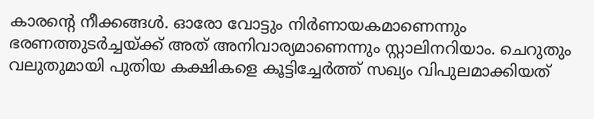കാരന്റെ നീക്കങ്ങൾ. ഓരോ വോട്ടും നിർണായകമാണെന്നും ഭരണത്തുടർച്ചയ്ക്ക് അത് അനിവാര്യമാണെന്നും സ്റ്റാലിനറിയാം. ചെറുതും വലുതുമായി പുതിയ കക്ഷികളെ കൂട്ടിച്ചേർത്ത് സഖ്യം വിപുലമാക്കിയത്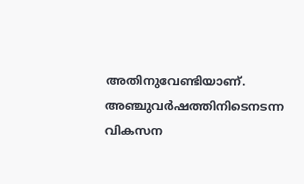അതിനുവേണ്ടിയാണ്. അഞ്ചുവർഷത്തിനിടെനടന്ന വികസന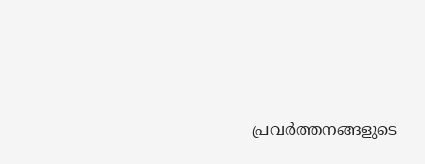പ്രവർത്തനങ്ങളുടെ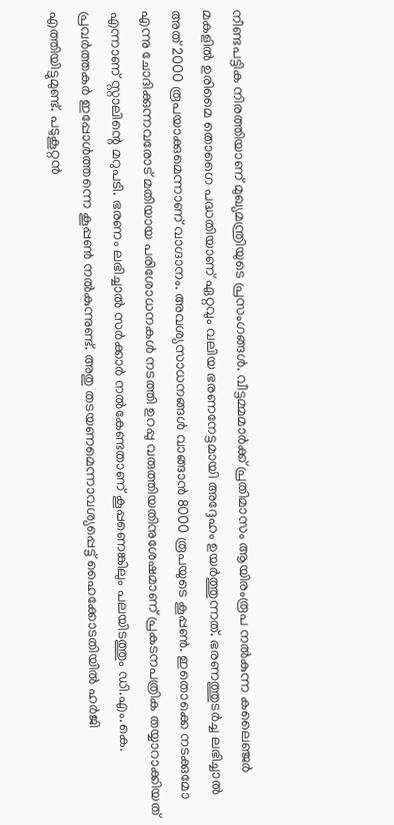നീണ്ടപട്ടിക നിരത്തിയാണ് മുഖ്യമന്ത്രിയുടെ പ്രസംഗങ്ങൾ. വീട്ടമ്മമാർക്ക് പ്രതിമാസം ആയിരംരൂപ നൽകുന്ന കലൈഞ്ജർ മകളിൽ ഉരിമൈ തൊഗൈ പദ്ധതിയാണ് ഏറ്റവും വലിയ ഭരണനേട്ടമായി അദ്ദേഹം ഉയർത്തുന്നത്. ഭരണത്തുടർച്ച ലഭിച്ചാൽ അത് 2000 രൂപയാക്കുമെന്നാണ് വാഗ്ദാനം. അവശ്യസാധനങ്ങൾ വാങ്ങാൻ 8000 രൂപയുടെ കൂപ്പൺ. ഇതൊക്കെ നടക്കുമോ എന്നു ചോദിക്കുന്നവരോട് മതിയായ പരിശോധനകൾ നടത്തി ഉറപ്പു വരുത്തിയതിനുശേഷമാണ് പ്രകടനപത്രിക തയ്യാറാക്കിയത് എന്നാണ് സ്റ്റാലിന്റെ മറുപടി. ഭരണം ലഭിച്ചാൽ സർക്കാർ നൽകേണ്ടതാണ് കൂപ്പണെങ്കിലും പലയിടത്തും ഡി.എം.കെ. പ്രവർത്തകർ ഇപ്പോൾത്തന്നെ കൂപ്പൺ നൽകുന്നുണ്ട്. അതു തടയണമെന്നാവശ്യപ്പെട്ട് ഹൈക്കോടതിയിൽ ഹർജി എത്തിയിട്ടുമുണ്ട്. പടുകൂറ്റൻ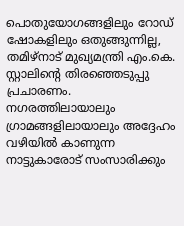പൊതുയോഗങ്ങളിലും റോഡ് ഷോകളിലും ഒതുങ്ങുന്നില്ല, തമിഴ്നാട് മുഖ്യമന്ത്രി എം.കെ. സ്റ്റാലിന്റെ തിരഞ്ഞെടുപ്പു പ്രചാരണം. നഗരത്തിലായാലും ഗ്രാമങ്ങളിലായാലും അദ്ദേഹം വഴിയിൽ കാണുന്ന നാട്ടുകാരോട് സംസാരിക്കും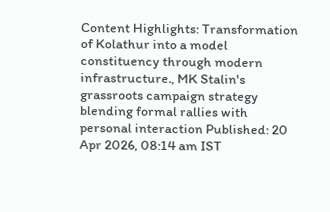Content Highlights: Transformation of Kolathur into a model constituency through modern infrastructure., MK Stalin's grassroots campaign strategy blending formal rallies with personal interaction Published: 20 Apr 2026, 08:14 am IST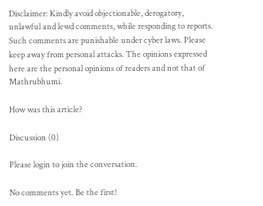Disclaimer: Kindly avoid objectionable, derogatory, unlawful and lewd comments, while responding to reports. Such comments are punishable under cyber laws. Please keep away from personal attacks. The opinions expressed here are the personal opinions of readers and not that of Mathrubhumi.

How was this article?

Discussion (0)

Please login to join the conversation.

No comments yet. Be the first!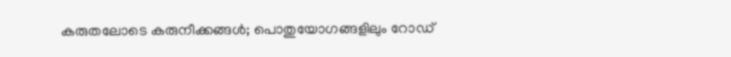കരുതലോടെ കരുനീക്കങ്ങൾ; പൊതുയോഗങ്ങളിലും റോഡ്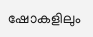ഷോകളിലും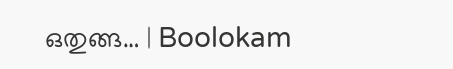ഒതുങ്ങ… | Boolokam